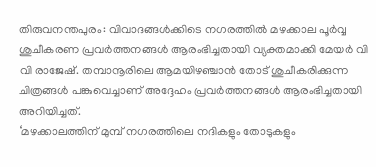തിരുവനന്തപുരം: വിവാദങ്ങൾക്കിടെ നഗരത്തിൽ മഴക്കാല പൂർവ്വ ശുചീകരണ പ്രവർത്തനങ്ങൾ ആരംഭിച്ചതായി വ്യക്തമാക്കി മേയർ വി വി രാജേഷ്. തമ്പാനൂരിലെ ആമയിഴഞ്ചാൻ തോട് ശുചീകരിക്കുന്ന ചിത്രങ്ങൾ പങ്കുവെച്ചാണ് അദ്ദേഹം പ്രവർത്തനങ്ങൾ ആരംഭിച്ചതായി അറിയിച്ചത്.
‘മഴക്കാലത്തിന് മുമ്പ് നഗരത്തിലെ നദികളും തോടുകളും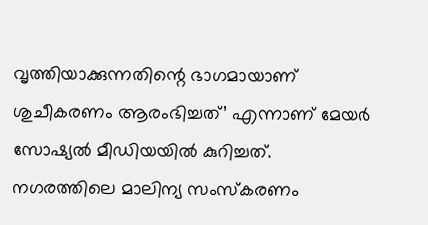വൃത്തിയാക്കുന്നതിന്റെ ഭാഗമായാണ് ശുചീകരണം ആരംഭിച്ചത്’ എന്നാണ് മേയർ സോഷ്യൽ മീഡിയയിൽ കുറിച്ചത്.
നഗരത്തിലെ മാലിന്യ സംസ്കരണം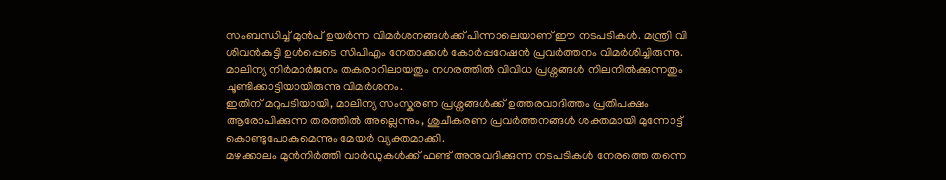സംബന്ധിച്ച് മുൻപ് ഉയർന്ന വിമർശനങ്ങൾക്ക് പിന്നാലെയാണ് ഈ നടപടികൾ. മന്ത്രി വി ശിവൻകുട്ടി ഉൾപ്പെടെ സിപിഎം നേതാക്കൾ കോർപ്പറേഷൻ പ്രവർത്തനം വിമർശിച്ചിരുന്നു. മാലിന്യ നിർമാർജനം തകരാറിലായതും നഗരത്തിൽ വിവിധ പ്രശ്നങ്ങൾ നിലനിൽക്കുന്നതും ചൂണ്ടിക്കാട്ടിയായിരുന്നു വിമർശനം.
ഇതിന് മറുപടിയായി, മാലിന്യ സംസ്കരണ പ്രശ്നങ്ങൾക്ക് ഉത്തരവാദിത്തം പ്രതിപക്ഷം ആരോപിക്കുന്ന തരത്തിൽ അല്ലെന്നും, ശുചീകരണ പ്രവർത്തനങ്ങൾ ശക്തമായി മുന്നോട്ട് കൊണ്ടുപോകുമെന്നും മേയർ വ്യക്തമാക്കി.
മഴക്കാലം മുൻനിർത്തി വാർഡുകൾക്ക് ഫണ്ട് അനുവദിക്കുന്ന നടപടികൾ നേരത്തെ തന്നെ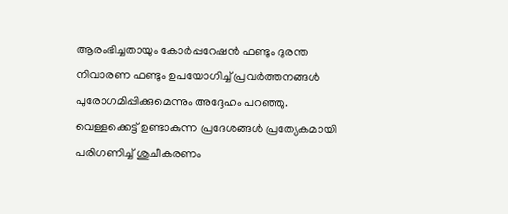ആരംഭിച്ചതായും കോർപ്പറേഷൻ ഫണ്ടും ദുരന്ത നിവാരണ ഫണ്ടും ഉപയോഗിച്ച് പ്രവർത്തനങ്ങൾ പുരോഗമിപ്പിക്കുമെന്നും അദ്ദേഹം പറഞ്ഞു. വെള്ളക്കെട്ട് ഉണ്ടാകുന്ന പ്രദേശങ്ങൾ പ്രത്യേകമായി പരിഗണിച്ച് ശുചീകരണം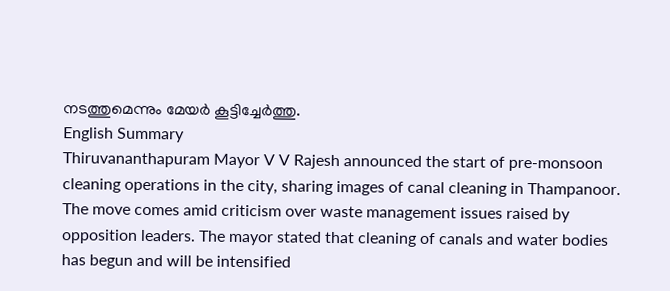നടത്തുമെന്നും മേയർ കൂട്ടിച്ചേർത്തു.
English Summary
Thiruvananthapuram Mayor V V Rajesh announced the start of pre-monsoon cleaning operations in the city, sharing images of canal cleaning in Thampanoor. The move comes amid criticism over waste management issues raised by opposition leaders. The mayor stated that cleaning of canals and water bodies has begun and will be intensified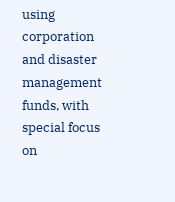using corporation and disaster management funds, with special focus on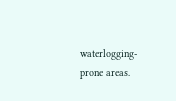waterlogging-prone areas.